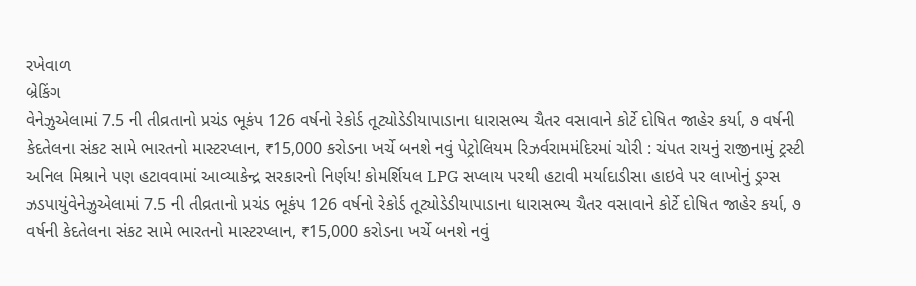રખેવાળ
બ્રેકિંગ
વેનેઝુએલામાં 7.5 ની તીવ્રતાનો પ્રચંડ ભૂકંપ 126 વર્ષનો રેકોર્ડ તૂટ્યોડેડીયાપાડાના ધારાસભ્ય ચૈતર વસાવાને કોર્ટે દોષિત જાહેર કર્યા, ૭ વર્ષની કેદતેલના સંકટ સામે ભારતનો માસ્ટરપ્લાન, ₹15,000 કરોડના ખર્ચે બનશે નવું પેટ્રોલિયમ રિઝર્વરામમંદિરમાં ચોરી : ચંપત રાયનું રાજીનામું ટ્રસ્ટી અનિલ મિશ્રાને પણ હટાવવામાં આવ્યાકેન્દ્ર સરકારનો નિર્ણય! કોમર્શિયલ LPG સપ્લાય પરથી હટાવી મર્યાદાડીસા હાઇવે પર લાખોનું ડ્રગ્સ ઝડપાયુંવેનેઝુએલામાં 7.5 ની તીવ્રતાનો પ્રચંડ ભૂકંપ 126 વર્ષનો રેકોર્ડ તૂટ્યોડેડીયાપાડાના ધારાસભ્ય ચૈતર વસાવાને કોર્ટે દોષિત જાહેર કર્યા, ૭ વર્ષની કેદતેલના સંકટ સામે ભારતનો માસ્ટરપ્લાન, ₹15,000 કરોડના ખર્ચે બનશે નવું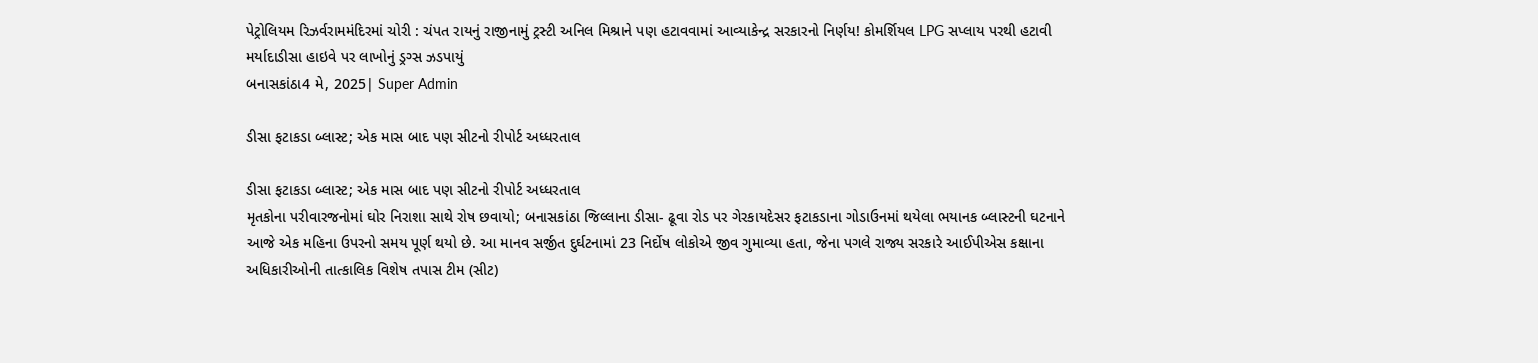પેટ્રોલિયમ રિઝર્વરામમંદિરમાં ચોરી : ચંપત રાયનું રાજીનામું ટ્રસ્ટી અનિલ મિશ્રાને પણ હટાવવામાં આવ્યાકેન્દ્ર સરકારનો નિર્ણય! કોમર્શિયલ LPG સપ્લાય પરથી હટાવી મર્યાદાડીસા હાઇવે પર લાખોનું ડ્રગ્સ ઝડપાયું
બનાસકાંઠા4 મે, 2025| Super Admin

ડીસા ફટાકડા બ્લાસ્ટ; એક માસ બાદ પણ સીટનો રીપોર્ટ અધ્ધરતાલ

ડીસા ફટાકડા બ્લાસ્ટ; એક માસ બાદ પણ સીટનો રીપોર્ટ અધ્ધરતાલ
મૃતકોના પરીવારજનોમાં ઘોર નિરાશા સાથે રોષ છવાયો; બનાસકાંઠા જિલ્લાના ડીસા- ઢૂવા રોડ પર ગેરકાયદેસર ફટાકડાના ગોડાઉનમાં થયેલા ભયાનક બ્લાસ્ટની ઘટનાને આજે એક મહિના ઉપરનો સમય પૂર્ણ થયો છે. આ માનવ સર્જીત દુર્ઘટનામાં 23 નિર્દોષ લોકોએ જીવ ગુમાવ્યા હતા, જેના પગલે રાજ્ય સરકારે આઈપીએસ કક્ષાના અધિકારીઓની તાત્કાલિક વિશેષ તપાસ ટીમ (સીટ)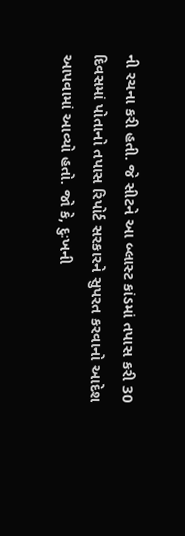ની રચના કરી હતી. જે સીટને આ બ્લાસ્ટ કાંડમાં તપાસ કરી 30 દિવસમાં પોતાનો તપાસ રિપોર્ટ સરકારને સુપરત કરવાનો આદેશ આપવામાં આવ્યો હતો. જો કે, દુઃખની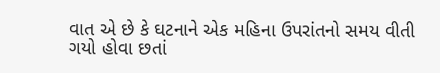વાત એ છે કે ઘટનાને એક મહિના ઉપરાંતનો સમય વીતી ગયો હોવા છતાં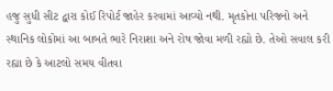હજુ સુધી સીટ દ્વારા કોઈ રિપોર્ટ જાહેર કરવામાં આવ્યો નથી. મૃતકોના પરિજનો અને સ્થાનિક લોકોમાં આ બાબતે ભારે નિરાશા અને રોષ જોવા મળી રહ્યો છે. તેઓ સવાલ કરી રહ્યા છે કે આટલો સમય વીતવા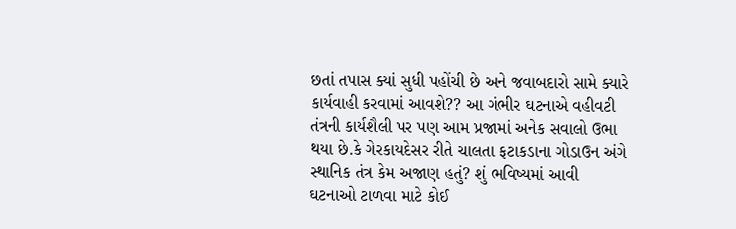છતાં તપાસ ક્યાં સુધી પહોંચી છે અને જવાબદારો સામે ક્યારે કાર્યવાહી કરવામાં આવશે?? આ ગંભીર ઘટનાએ વહીવટી તંત્રની કાર્યશૈલી પર પણ આમ પ્રજામાં અનેક સવાલો ઉભા થયા છે.કે ગેરકાયદેસર રીતે ચાલતા ફટાકડાના ગોડાઉન અંગે સ્થાનિક તંત્ર કેમ અજાણ હતું? શું ભવિષ્યમાં આવી ઘટનાઓ ટાળવા માટે કોઈ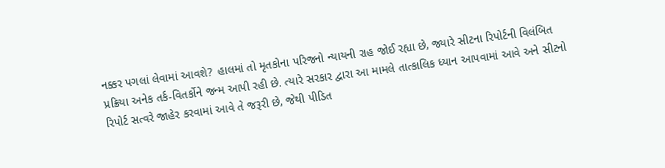નક્કર પગલાં લેવામાં આવશે? હાલમાં તો મૃતકોના પરિજનો ન્યાયની રાહ જોઈ રહ્યા છે, જ્યારે સીટના રિપોર્ટની વિલંબિત પ્રક્રિયા અનેક તર્ક-વિતર્કોને જન્મ આપી રહી છે. ત્યારે સરકાર દ્વારા આ મામલે તાત્કાલિક ધ્યાન આપવામાં આવે અને સીટનો રિપોર્ટ સત્વરે જાહેર કરવામાં આવે તે જરૂરી છે, જેથી પીડિત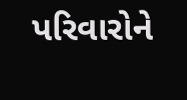પરિવારોને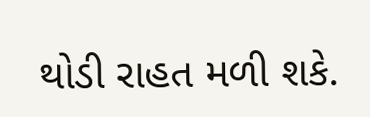થોડી રાહત મળી શકે.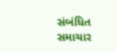સંબંધિત સમાચાર